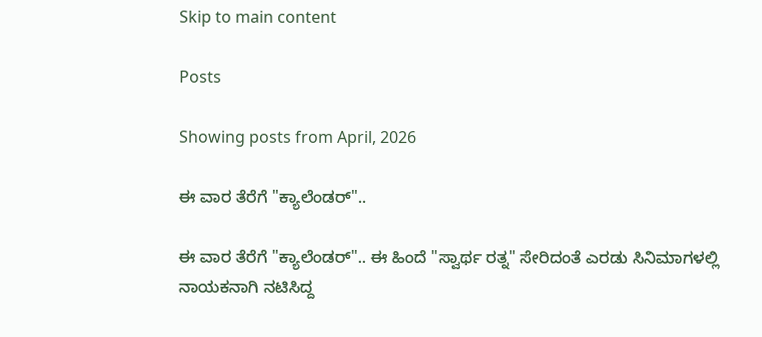Skip to main content

Posts

Showing posts from April, 2026

ಈ ವಾರ ತೆರೆಗೆ "ಕ್ಯಾಲೆಂಡರ್"..

ಈ ವಾರ ತೆರೆಗೆ "ಕ್ಯಾಲೆಂಡರ್".. ಈ ಹಿಂದೆ "ಸ್ವಾರ್ಥ ರತ್ನ" ಸೇರಿದಂತೆ ಎರಡು ಸಿನಿಮಾಗಳಲ್ಲಿ ನಾಯಕನಾಗಿ ನಟಿಸಿದ್ದ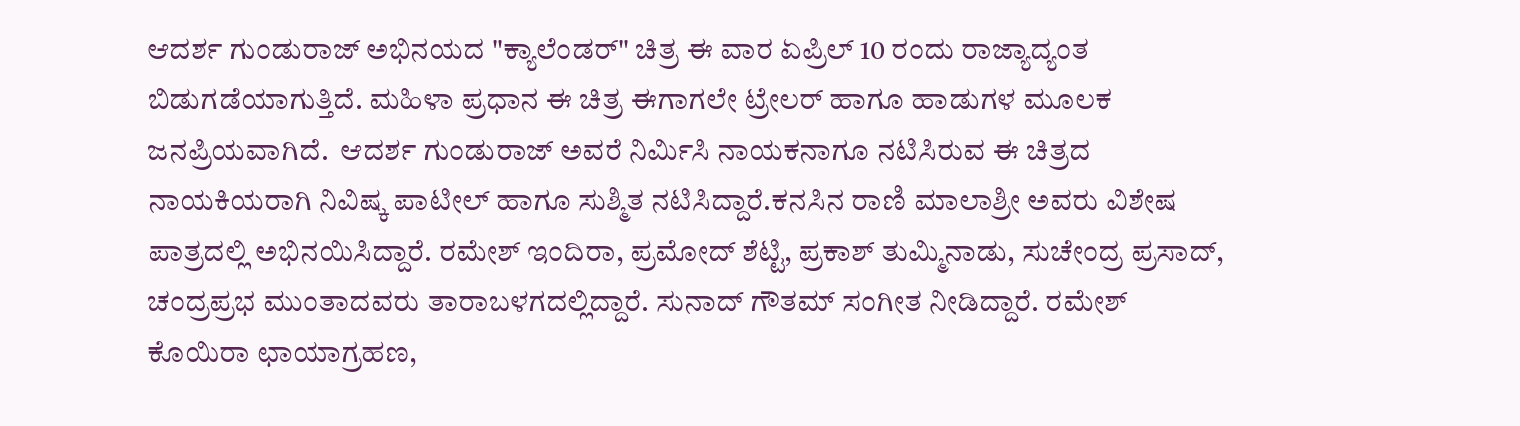ಆದರ್ಶ ಗುಂಡುರಾಜ್ ಅಭಿನಯದ "ಕ್ಯಾಲೆಂಡರ್" ಚಿತ್ರ ಈ ವಾರ ಏಪ್ರಿಲ್ 10 ರಂದು ರಾಜ್ಯಾದ್ಯಂತ ಬಿಡುಗಡೆಯಾಗುತ್ತಿದೆ. ಮಹಿಳಾ ಪ್ರಧಾನ ಈ ಚಿತ್ರ ಈಗಾಗಲೇ ಟ್ರೇಲರ್ ಹಾಗೂ ಹಾಡುಗಳ ಮೂಲಕ ಜನಪ್ರಿಯವಾಗಿದೆ.  ಆದರ್ಶ ಗುಂಡುರಾಜ್ ಅವರೆ ನಿರ್ಮಿಸಿ ನಾಯಕನಾಗೂ ನಟಿಸಿರುವ ಈ ಚಿತ್ರದ ನಾಯಕಿಯರಾಗಿ ನಿವಿಷ್ಕ ಪಾಟೀಲ್ ಹಾಗೂ ಸುಶ್ಮಿತ ನಟಿಸಿದ್ದಾರೆ.ಕನಸಿನ ರಾಣಿ ಮಾಲಾಶ್ರೀ ಅವರು ವಿಶೇಷ ಪಾತ್ರದಲ್ಲಿ ಅಭಿನಯಿಸಿದ್ದಾರೆ. ರಮೇಶ್ ಇಂದಿರಾ, ಪ್ರಮೋದ್ ಶೆಟ್ಟಿ, ಪ್ರಕಾಶ್ ತುಮ್ಮಿನಾಡು, ಸುಚೇಂದ್ರ ಪ್ರಸಾದ್, ಚಂದ್ರಪ್ರಭ ಮುಂತಾದವರು ತಾರಾಬಳಗದಲ್ಲಿದ್ದಾರೆ. ಸುನಾದ್ ಗೌತಮ್ ಸಂಗೀತ ನೀಡಿದ್ದಾರೆ. ರಮೇಶ್ ಕೊಯಿರಾ ಛಾಯಾಗ್ರಹಣ,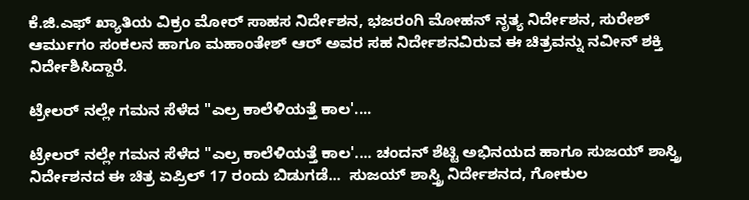ಕೆ.ಜಿ.ಎಫ್ ಖ್ಯಾತಿಯ ವಿಕ್ರಂ ಮೋರ್ ಸಾಹಸ ನಿರ್ದೇಶನ, ಭಜರಂಗಿ ಮೋಹನ್ ನೃತ್ಯ ನಿರ್ದೇಶನ, ಸುರೇಶ್ ಆರ್ಮುಗಂ ಸಂಕಲನ ಹಾಗೂ ಮಹಾಂತೇಶ್ ಆರ್ ಅವರ ಸಹ ನಿರ್ದೇಶನವಿರುವ ಈ ಚಿತ್ರವನ್ನು ನವೀನ್ ಶಕ್ತಿ ನಿರ್ದೇಶಿಸಿದ್ದಾರೆ.

ಟ್ರೇಲರ್ ನಲ್ಲೇ ಗಮನ ಸೆಳೆದ "ಎಲ್ರ ಕಾಲೆಳಿಯತ್ತೆ ಕಾಲ'....

ಟ್ರೇಲರ್ ನಲ್ಲೇ ಗಮನ ಸೆಳೆದ "ಎಲ್ರ ಕಾಲೆಳಿಯತ್ತೆ ಕಾಲ'.... ಚಂದನ್ ಶೆಟ್ಟಿ ಅಭಿನಯದ ಹಾಗೂ ಸುಜಯ್ ಶಾಸ್ತ್ರಿ ನಿರ್ದೇಶನದ ಈ ಚಿತ್ರ ಏಪ್ರಿಲ್ 17 ರಂದು ಬಿಡುಗಡೆ...  ಸುಜಯ್ ಶಾಸ್ತ್ರಿ ನಿರ್ದೇಶನದ, ಗೋಕುಲ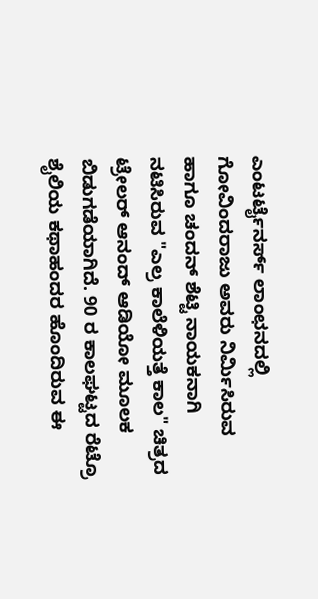ಎಂಟರ್ಟೈನರ್ಸ್ ಲಾಂಛನದಲ್ಲಿ ಗೋವಿಂದರಾಜು ಅವರು ನಿರ್ಮಿಸಿರುವ ಹಾಗೂ ಚಂದನ್ ಶೆಟ್ಟಿ ನಾಯಕನಾಗಿ ನಟಿಸಿರುವ "ಎಲ್ರ ಕಾಲೆಳಿಯತ್ತೆ ಕಾಲ" ಚಿತ್ರದ ಟ್ರೇಲರ್ ಆನಂದ್ ಆಡಿಯೋ ಮೂಲಕ ಬಿಡುಗಡೆಯಾಗಿದೆ. 90 ರ ಕಾಲಘಟ್ಟದ ರೆಟ್ರೊ ಶೈಲಿಯ ಕಥಾಹಂದರ ಹೊಂದಿರುವ ಈ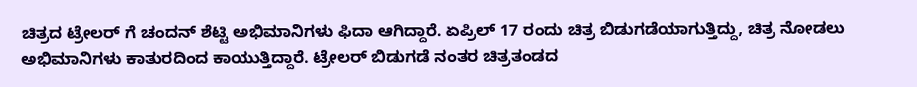ಚಿತ್ರದ ಟ್ರೇಲರ್ ಗೆ ಚಂದನ್ ಶೆಟ್ಟಿ ಅಭಿಮಾನಿಗಳು ಫಿದಾ ಆಗಿದ್ದಾರೆ. ಏಪ್ರಿಲ್ 17 ರಂದು ಚಿತ್ರ ಬಿಡುಗಡೆಯಾಗುತ್ತಿದ್ದು, ಚಿತ್ರ ನೋಡಲು ಅಭಿಮಾನಿಗಳು ಕಾತುರದಿಂದ ಕಾಯುತ್ತಿದ್ದಾರೆ‌. ಟ್ರೇಲರ್ ಬಿಡುಗಡೆ ನಂತರ ಚಿತ್ರತಂಡದ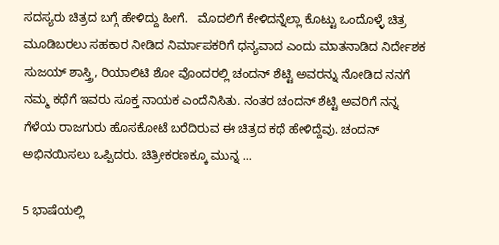ಸದಸ್ಯರು ಚಿತ್ರದ ಬಗ್ಗೆ ಹೇಳಿದ್ದು ಹೀಗೆ.   ಮೊದಲಿಗೆ ಕೇಳಿದನ್ನೆಲ್ಲಾ ಕೊಟ್ಟು ಒಂದೊಳ್ಳೆ ಚಿತ್ರ ಮೂಡಿಬರಲು ಸಹಕಾರ ನೀಡಿದ ನಿರ್ಮಾಪಕರಿಗೆ ಧನ್ಯವಾದ ಎಂದು ಮಾತನಾಡಿದ ನಿರ್ದೇಶಕ ಸುಜಯ್ ಶಾಸ್ತ್ರಿ, ರಿಯಾಲಿಟಿ ಶೋ ವೊಂದರಲ್ಲಿ ಚಂದನ್ ಶೆಟ್ಟಿ ಅವರನ್ನು ನೋಡಿದ ನನಗೆ ನಮ್ಮ ಕಥೆಗೆ ಇವರು ಸೂಕ್ತ ನಾಯಕ ಎಂದೆನಿಸಿತು. ನಂತರ ಚಂದನ್ ಶೆಟ್ಟಿ ಅವರಿಗೆ ನನ್ನ ಗೆಳೆಯ ರಾಜಗುರು ಹೊಸಕೋಟೆ ಬರೆದಿರುವ ಈ ಚಿತ್ರದ ಕಥೆ ಹೇಳಿದ್ದೆವು. ಚಂದನ್ ಅಭಿನಯಿಸಲು ಒಪ್ಪಿದರು. ಚಿತ್ರೀಕರಣಕ್ಕೂ ಮುನ್ನ ...

5 ಭಾಷೆಯಲ್ಲಿ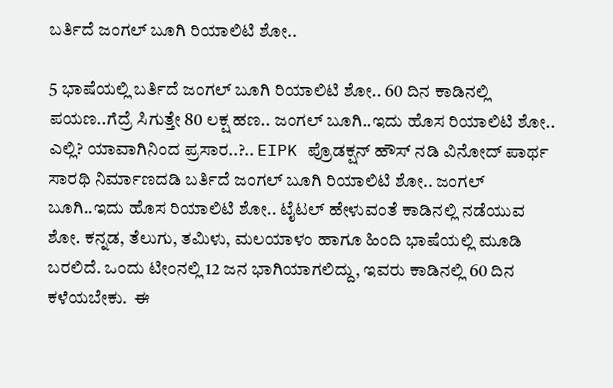ಬರ್ತಿದೆ ಜಂಗಲ್ ಬೂಗಿ ರಿಯಾಲಿಟಿ ಶೋ..

5 ಭಾಷೆಯಲ್ಲಿ ಬರ್ತಿದೆ ಜಂಗಲ್ ಬೂಗಿ ರಿಯಾಲಿಟಿ ಶೋ.. 60 ದಿನ ಕಾಡಿನಲ್ಲಿ ಪಯಣ..ಗೆದ್ರೆ ಸಿಗುತ್ತೇ 80 ಲಕ್ಷ ಹಣ.. ಜಂಗಲ್ ಬೂಗಿ..ಇದು ಹೊಸ ರಿಯಾಲಿಟಿ ಶೋ.. ಎಲ್ಲಿ? ಯಾವಾಗಿನಿಂದ ಪ್ರಸಾರ..?.. EIPK ಪ್ರೊಡಕ್ಷನ್ ಹೌಸ್ ನಡಿ ವಿನೋದ್ ಪಾರ್ಥ ಸಾರಥಿ ನಿರ್ಮಾಣದಡಿ‌ ಬರ್ತಿದೆ ಜಂಗಲ್ ಬೂಗಿ ರಿಯಾಲಿಟಿ ಶೋ.. ಜಂಗಲ್ ಬೂಗಿ..ಇದು ಹೊಸ ರಿಯಾಲಿಟಿ ಶೋ.. ಟೈಟಲ್ ಹೇಳುವಂತೆ ಕಾಡಿನಲ್ಲಿ ನಡೆಯುವ ಶೋ. ಕನ್ನಡ, ತೆಲುಗು, ತಮಿಳು, ಮಲಯಾಳಂ ಹಾಗೂ ಹಿಂದಿ ಭಾಷೆಯಲ್ಲಿ ಮೂಡಿ ಬರಲಿದೆ. ಒಂದು ಟೀಂನಲ್ಲಿ 12 ಜನ ಭಾಗಿಯಾಗಲಿದ್ದು, ಇವರು ಕಾಡಿನಲ್ಲಿ 60 ದಿನ ಕಳೆಯಬೇಕು.  ಈ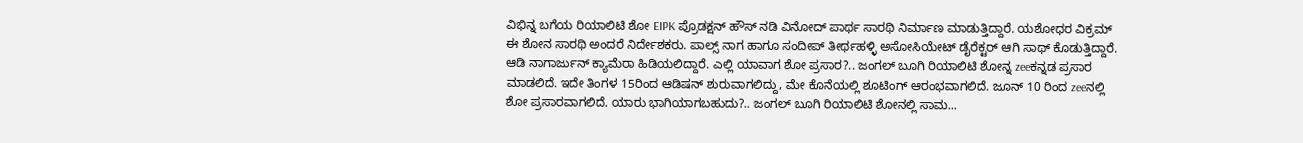ವಿಭಿನ್ನ ಬಗೆಯ ರಿಯಾಲಿಟಿ ಶೋ EIPK ಪ್ರೊಡಕ್ಷನ್ ಹೌಸ್ ನಡಿ ವಿನೋದ್ ಪಾರ್ಥ ಸಾರಥಿ ನಿರ್ಮಾಣ ಮಾಡುತ್ತಿದ್ದಾರೆ. ಯಶೋಧರ ವಿಕ್ರಮ್ ಈ ಶೋನ ಸಾರಥಿ ಅಂದರೆ ನಿರ್ದೇಶಕರು. ಪಾಲ್ಸ್ ನಾಗ ಹಾಗೂ ಸಂದೀಪ್ ತೀರ್ಥಹಳ್ಳಿ ಅಸೋಸಿಯೇಟ್ ಡೈರೆಕ್ಟರ್ ಆಗಿ ಸಾಥ್ ಕೊಡುತ್ತಿದ್ದಾರೆ. ಆಡಿ ನಾಗಾರ್ಜುನ್ ಕ್ಯಾಮೆರಾ ಹಿಡಿಯಲಿದ್ದಾರೆ. ಎಲ್ಲಿ ಯಾವಾಗ ಶೋ ಪ್ರಸಾರ?.. ಜಂಗಲ್ ಬೂಗಿ ರಿಯಾಲಿಟಿ ಶೋನ್ನ zeeಕನ್ನಡ ಪ್ರಸಾರ ಮಾಡಲಿದೆ. ಇದೇ ತಿಂಗಳ 15ರಿಂದ ಆಡಿಷನ್ ಶುರುವಾಗಲಿದ್ದು, ಮೇ ಕೊನೆಯಲ್ಲಿ ಶೂಟಿಂಗ್ ಆರಂಭವಾಗಲಿದೆ. ಜೂನ್ 10 ರಿಂದ zeeನಲ್ಲಿ ಶೋ ಪ್ರಸಾರವಾಗಲಿದೆ. ಯಾರು ಭಾಗಿಯಾಗಬಹುದು?.. ಜಂಗಲ್ ಬೂಗಿ ರಿಯಾಲಿಟಿ ಶೋನಲ್ಲಿ ಸಾಮ...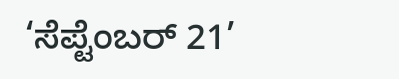‘ಸೆಪ್ಟೆಂಬರ್ 21’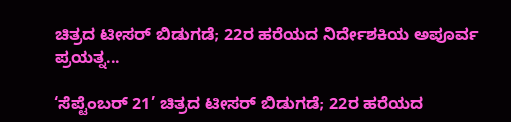ಚಿತ್ರದ ಟೀಸರ್ ಬಿಡುಗಡೆ; 22ರ ಹರೆಯದ ನಿರ್ದೇಶಕಿಯ ಅಪೂರ್ವ ಪ್ರಯತ್ನ...

‘ಸೆಪ್ಟೆಂಬರ್ 21’ ಚಿತ್ರದ ಟೀಸರ್ ಬಿಡುಗಡೆ; 22ರ ಹರೆಯದ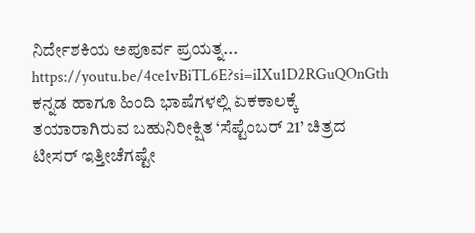ನಿರ್ದೇಶಕಿಯ ಅಪೂರ್ವ ಪ್ರಯತ್ನ... https://youtu.be/4ce1vBiTL6E?si=iIXu1D2RGuQOnGth ಕನ್ನಡ ಹಾಗೂ ಹಿಂದಿ ಭಾಷೆಗಳಲ್ಲಿ ಏಕಕಾಲಕ್ಕೆ ತಯಾರಾಗಿರುವ ಬಹುನಿರೀಕ್ಷಿತ ‘ಸೆಪ್ಟೆಂಬರ್ 21’ ಚಿತ್ರದ ಟೀಸರ್ ಇತ್ತೀಚೆಗಷ್ಟೇ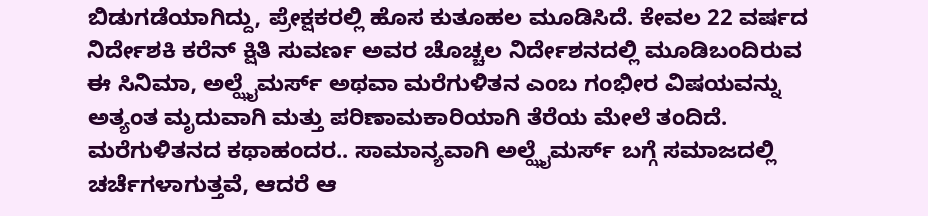ಬಿಡುಗಡೆಯಾಗಿದ್ದು, ಪ್ರೇಕ್ಷಕರಲ್ಲಿ ಹೊಸ ಕುತೂಹಲ ಮೂಡಿಸಿದೆ. ಕೇವಲ 22 ವರ್ಷದ ನಿರ್ದೇಶಕಿ ಕರೆನ್ ಕ್ಷಿತಿ ಸುವರ್ಣ ಅವರ ಚೊಚ್ಚಲ ನಿರ್ದೇಶನದಲ್ಲಿ ಮೂಡಿಬಂದಿರುವ ಈ ಸಿನಿಮಾ, ಅಲ್ಝೈಮರ್ಸ್ ಅಥವಾ ಮರೆಗುಳಿತನ ಎಂಬ ಗಂಭೀರ ವಿಷಯವನ್ನು ಅತ್ಯಂತ ಮೃದುವಾಗಿ ಮತ್ತು ಪರಿಣಾಮಕಾರಿಯಾಗಿ ತೆರೆಯ ಮೇಲೆ ತಂದಿದೆ. ಮರೆಗುಳಿತನದ ಕಥಾಹಂದರ.. ಸಾಮಾನ್ಯವಾಗಿ ಅಲ್ಝೈಮರ್ಸ್ ಬಗ್ಗೆ ಸಮಾಜದಲ್ಲಿ ಚರ್ಚೆಗಳಾಗುತ್ತವೆ, ಆದರೆ ಆ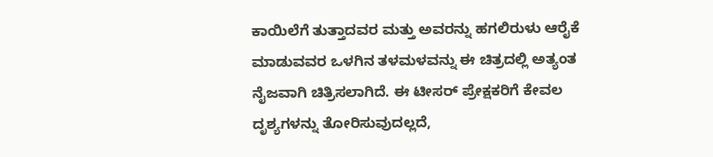ಕಾಯಿಲೆಗೆ ತುತ್ತಾದವರ ಮತ್ತು ಅವರನ್ನು ಹಗಲಿರುಳು ಆರೈಕೆ ಮಾಡುವವರ ಒಳಗಿನ ತಳಮಳವನ್ನು ಈ ಚಿತ್ರದಲ್ಲಿ ಅತ್ಯಂತ ನೈಜವಾಗಿ ಚಿತ್ರಿಸಲಾಗಿದೆ. ಈ ಟೀಸರ್ ಪ್ರೇಕ್ಷಕರಿಗೆ ಕೇವಲ ದೃಶ್ಯಗಳನ್ನು ತೋರಿಸುವುದಲ್ಲದೆ,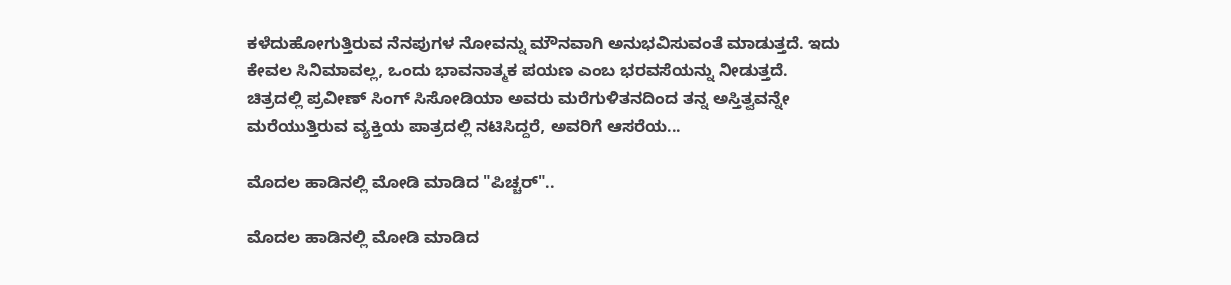ಕಳೆದುಹೋಗುತ್ತಿರುವ ನೆನಪುಗಳ ನೋವನ್ನು ಮೌನವಾಗಿ ಅನುಭವಿಸುವಂತೆ ಮಾಡುತ್ತದೆ. ಇದು ಕೇವಲ ಸಿನಿಮಾವಲ್ಲ, ಒಂದು ಭಾವನಾತ್ಮಕ ಪಯಣ ಎಂಬ ಭರವಸೆಯನ್ನು ನೀಡುತ್ತದೆ. ಚಿತ್ರದಲ್ಲಿ ಪ್ರವೀಣ್ ಸಿಂಗ್ ಸಿಸೋಡಿಯಾ ಅವರು ಮರೆಗುಳಿತನದಿಂದ ತನ್ನ ಅಸ್ತಿತ್ವವನ್ನೇ ಮರೆಯುತ್ತಿರುವ ವ್ಯಕ್ತಿಯ ಪಾತ್ರದಲ್ಲಿ ನಟಿಸಿದ್ದರೆ, ಅವರಿಗೆ ಆಸರೆಯ...

ಮೊದಲ ಹಾಡಿನಲ್ಲಿ ಮೋಡಿ ಮಾಡಿದ "ಪಿಚ್ಚರ್"..

ಮೊದಲ ಹಾಡಿನಲ್ಲಿ ಮೋಡಿ ಮಾಡಿದ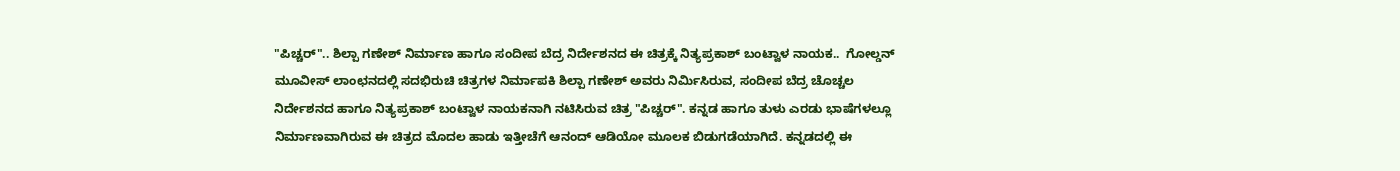"ಪಿಚ್ಚರ್".. ಶಿಲ್ಪಾ ಗಣೇಶ್ ನಿರ್ಮಾಣ ಹಾಗೂ ಸಂದೀಪ ಬೆದ್ರ ನಿರ್ದೇಶನದ ಈ ಚಿತ್ರಕ್ಕೆ ನಿತ್ಯಪ್ರಕಾಶ್ ಬಂಟ್ವಾಳ ನಾಯಕ..  ಗೋಲ್ಡನ್ ಮೂವೀಸ್ ಲಾಂಛನದಲ್ಲಿ ಸದಭಿರುಚಿ ಚಿತ್ರಗಳ ನಿರ್ಮಾಪಕಿ ಶಿಲ್ಪಾ ಗಣೇಶ್ ಅವರು ನಿರ್ಮಿಸಿರುವ, ಸಂದೀಪ ಬೆದ್ರ ಚೊಚ್ಚಲ ನಿರ್ದೇಶನದ ಹಾಗೂ ನಿತ್ಯಪ್ರಕಾಶ್ ಬಂಟ್ವಾಳ ನಾಯಕನಾಗಿ ನಟಿಸಿರುವ ಚಿತ್ರ "ಪಿಚ್ಚರ್". ಕನ್ನಡ ಹಾಗೂ ತುಳು ಎರಡು ಭಾಷೆಗಳಲ್ಲೂ ನಿರ್ಮಾಣವಾಗಿರುವ ಈ ಚಿತ್ರದ ಮೊದಲ ಹಾಡು ಇತ್ತೀಚೆಗೆ ಆನಂದ್ ಆಡಿಯೋ ಮೂಲಕ ಬಿಡುಗಡೆಯಾಗಿದೆ. ಕನ್ನಡದಲ್ಲಿ ಈ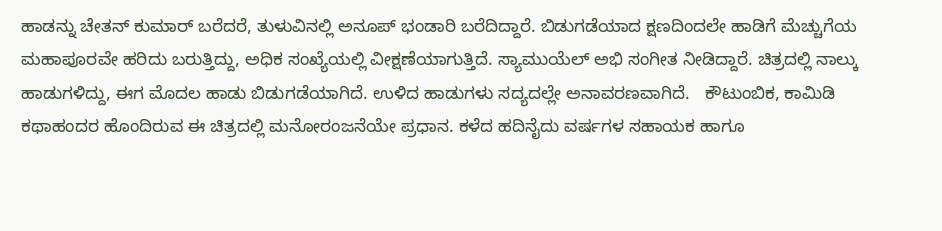ಹಾಡನ್ನು ಚೇತನ್ ಕುಮಾರ್ ಬರೆದರೆ, ತುಳುವಿನಲ್ಲಿ ಅನೂಪ್ ಭಂಡಾರಿ ಬರೆದಿದ್ದಾರೆ. ಬಿಡುಗಡೆಯಾದ ಕ್ಷಣದಿಂದಲೇ ಹಾಡಿಗೆ ಮೆಚ್ಚುಗೆಯ ಮಹಾಪೂರವೇ ಹರಿದು ಬರುತ್ತಿದ್ದು, ಅಧಿಕ ಸಂಖ್ಯೆಯಲ್ಲಿ ವೀಕ್ಷಣೆಯಾಗುತ್ತಿದೆ. ಸ್ಯಾಮುಯೆಲ್‌ ಅಭಿ ಸಂಗೀತ ನೀಡಿದ್ದಾರೆ. ಚಿತ್ರದಲ್ಲಿ ನಾಲ್ಕು ಹಾಡುಗಳಿದ್ದು, ಈಗ ಮೊದಲ ಹಾಡು ಬಿಡುಗಡೆಯಾಗಿದೆ. ಉಳಿದ ಹಾಡುಗಳು ಸದ್ಯದಲ್ಲೇ ಅನಾವರಣವಾಗಿದೆ.   ಕೌಟುಂಬಿಕ, ಕಾಮಿಡಿ ಕಥಾಹಂದರ ಹೊಂದಿರುವ ಈ ಚಿತ್ರದಲ್ಲಿ ಮನೋರಂಜನೆಯೇ ಪ್ರಧಾನ. ಕಳೆದ ಹದಿನೈದು ವರ್ಷಗಳ ಸಹಾಯಕ ಹಾಗೂ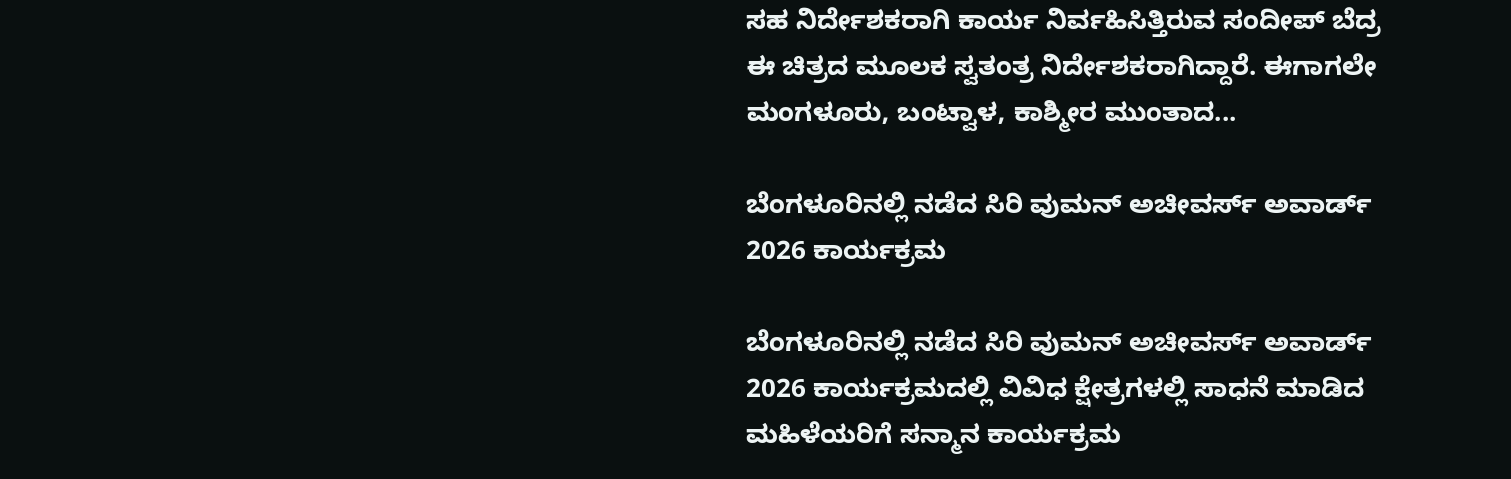ಸಹ ನಿರ್ದೇಶಕರಾಗಿ ಕಾರ್ಯ ನಿರ್ವಹಿಸಿತ್ತಿರುವ ಸಂದೀಪ್ ಬೆದ್ರ ಈ ಚಿತ್ರದ ಮೂಲಕ ಸ್ವತಂತ್ರ ನಿರ್ದೇಶಕರಾಗಿದ್ದಾರೆ. ಈಗಾಗಲೇ ಮಂಗಳೂರು, ಬಂಟ್ವಾಳ, ಕಾಶ್ಮೀರ ಮುಂತಾದ...

ಬೆಂಗಳೂರಿನಲ್ಲಿ ನಡೆದ ಸಿರಿ ವುಮನ್ ಅಚೀವರ್ಸ್ ಅವಾರ್ಡ್ 2026 ಕಾರ್ಯಕ್ರಮ

ಬೆಂಗಳೂರಿನಲ್ಲಿ ನಡೆದ ಸಿರಿ ವುಮನ್ ಅಚೀವರ್ಸ್ ಅವಾರ್ಡ್ 2026 ಕಾರ್ಯಕ್ರಮದಲ್ಲಿ ವಿವಿಧ ಕ್ಷೇತ್ರಗಳಲ್ಲಿ ಸಾಧನೆ ಮಾಡಿದ ಮಹಿಳೆಯರಿಗೆ ಸನ್ಮಾನ ಕಾರ್ಯಕ್ರಮ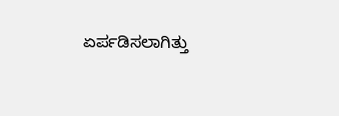ಏರ್ಪಡಿಸಲಾಗಿತ್ತು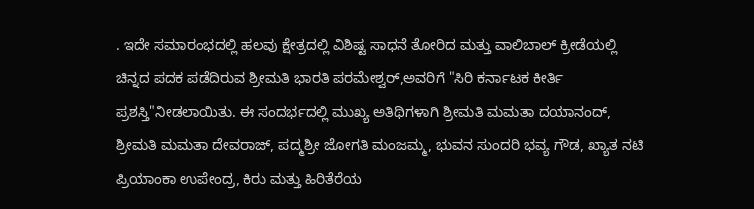. ಇದೇ ಸಮಾರಂಭದಲ್ಲಿ ಹಲವು ಕ್ಷೇತ್ರದಲ್ಲಿ ವಿಶಿಷ್ಟ ಸಾಧನೆ ತೋರಿದ ಮತ್ತು ವಾಲಿಬಾಲ್ ಕ್ರೀಡೆಯಲ್ಲಿ ಚಿನ್ನದ ಪದಕ ಪಡೆದಿರುವ ಶ್ರೀಮತಿ ಭಾರತಿ ಪರಮೇಶ್ವರ್,ಅವರಿಗೆ "ಸಿರಿ ಕರ್ನಾಟಕ ಕೀರ್ತಿ ಪ್ರಶಸ್ತಿ"ನೀಡಲಾಯಿತು. ಈ ಸಂದರ್ಭದಲ್ಲಿ ಮುಖ್ಯ ಅತಿಥಿಗಳಾಗಿ ಶ್ರೀಮತಿ ಮಮತಾ ದಯಾನಂದ್, ಶ್ರೀಮತಿ ಮಮತಾ ದೇವರಾಜ್, ಪದ್ಮಶ್ರೀ ಜೋಗತಿ ಮಂಜಮ್ಮ, ಭುವನ ಸುಂದರಿ ಭವ್ಯ ಗೌಡ, ಖ್ಯಾತ ನಟಿ ಪ್ರಿಯಾಂಕಾ ಉಪೇಂದ್ರ, ಕಿರು ಮತ್ತು ಹಿರಿತೆರೆಯ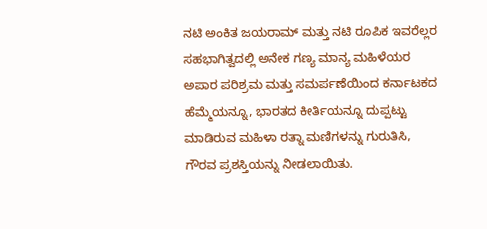ನಟಿ ಅಂಕಿತ ಜಯರಾಮ್ ಮತ್ತು ನಟಿ ರೂಪಿಕ ಇವರೆಲ್ಲರ ಸಹಭಾಗಿತ್ವದಲ್ಲಿ ಅನೇಕ ಗಣ್ಯ ಮಾನ್ಯ ಮಹಿಳೆಯರ ಅಪಾರ ಪರಿಶ್ರಮ ಮತ್ತು ಸಮರ್ಪಣೆಯಿಂದ ಕರ್ನಾಟಕದ ಹೆಮ್ಮೆಯನ್ನೂ, ಭಾರತದ ಕೀರ್ತಿಯನ್ನೂ ದುಪ್ಪಟ್ಟು ಮಾಡಿರುವ ಮಹಿಳಾ ರತ್ನಾ ಮಣಿಗಳನ್ನು ಗುರುತಿಸಿ, ಗೌರವ ಪ್ರಶಸ್ತಿಯನ್ನು ನೀಡಲಾಯಿತು.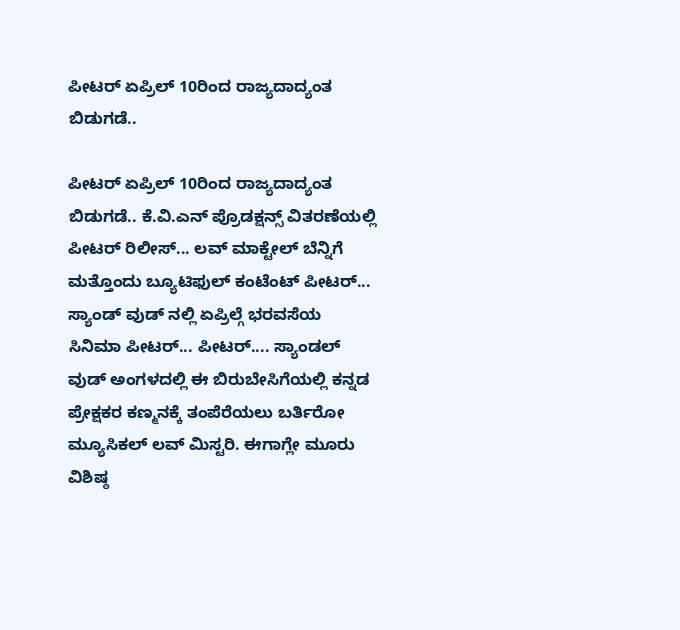ಪೀಟರ್ ಏಪ್ರಿಲ್ 10ರಿಂದ ರಾಜ್ಯದಾದ್ಯಂತ ಬಿಡುಗಡೆ..

ಪೀಟರ್ ಏಪ್ರಿಲ್ 10ರಿಂದ ರಾಜ್ಯದಾದ್ಯಂತ ಬಿಡುಗಡೆ.. ಕೆ.ವಿ.ಎನ್ ಪ್ರೊಡಕ್ಷನ್ಸ್ ವಿತರಣೆಯಲ್ಲಿ ಪೀಟರ್ ರಿಲೀಸ್... ಲವ್ ಮಾಕ್ಟೇಲ್ ಬೆನ್ನಿಗೆ ಮತ್ತೊಂದು ಬ್ಯೂಟಿಫುಲ್ ಕಂಟೆಂಟ್ ಪೀಟರ್... ಸ್ಯಾಂಡ್ ವುಡ್ ನಲ್ಲಿ ಏಪ್ರಿಲ್ಗೆ ಭರವಸೆಯ ಸಿನಿಮಾ ಪೀಟರ್... ಪೀಟರ್.... ಸ್ಯಾಂಡಲ್ ವುಡ್ ಅಂಗಳದಲ್ಲಿ ಈ ಬಿರುಬೇಸಿಗೆಯಲ್ಲಿ ಕನ್ನಡ ಪ್ರೇಕ್ಷಕರ ಕಣ್ಮನಕ್ಕೆ ತಂಪೆರೆಯಲು ಬರ್ತಿರೋ ಮ್ಯೂಸಿಕಲ್ ಲವ್ ಮಿಸ್ಟರಿ. ಈಗಾಗ್ಲೇ ಮೂರು ವಿಶಿಷ್ಠ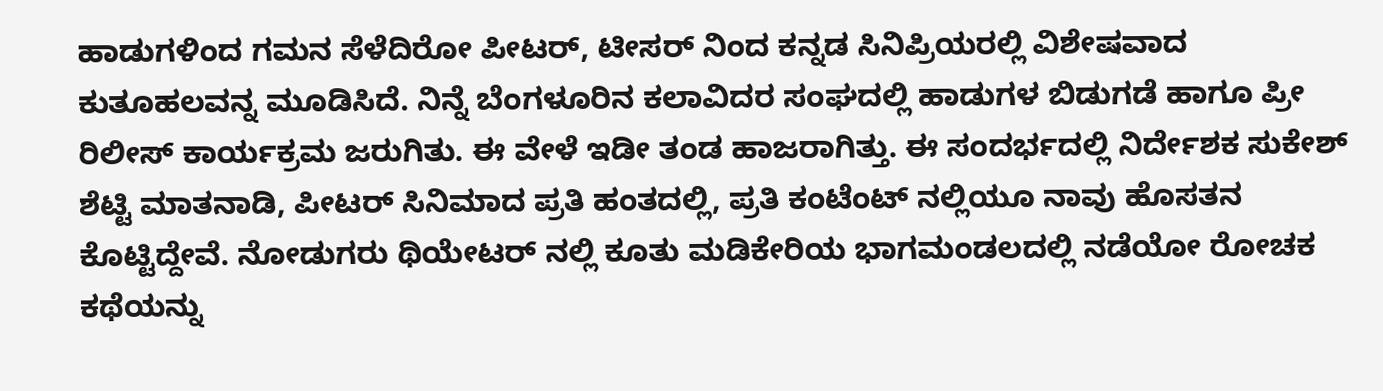ಹಾಡುಗಳಿಂದ ಗಮನ ಸೆಳೆದಿರೋ ಪೀಟರ್, ಟೀಸರ್ ನಿಂದ ಕನ್ನಡ ಸಿನಿಪ್ರಿಯರಲ್ಲಿ ವಿಶೇಷವಾದ ಕುತೂಹಲವನ್ನ ಮೂಡಿಸಿದೆ. ನಿನ್ನೆ ಬೆಂಗಳೂರಿನ ಕಲಾವಿದರ ಸಂಘದಲ್ಲಿ ಹಾಡುಗಳ ಬಿಡುಗಡೆ ಹಾಗೂ ಪ್ರೀ ರಿಲೀಸ್ ಕಾರ್ಯಕ್ರಮ ಜರುಗಿತು. ಈ ವೇಳೆ ಇಡೀ ತಂಡ ಹಾಜರಾಗಿತ್ತು. ಈ ಸಂದರ್ಭದಲ್ಲಿ ನಿರ್ದೇಶಕ ಸುಕೇಶ್ ಶೆಟ್ಟಿ ಮಾತನಾಡಿ, ಪೀಟರ್ ಸಿನಿಮಾದ ಪ್ರತಿ ಹಂತದಲ್ಲಿ, ಪ್ರತಿ ಕಂಟೆಂಟ್ ನಲ್ಲಿಯೂ ನಾವು ಹೊಸತನ ಕೊಟ್ಟಿದ್ದೇವೆ. ನೋಡುಗರು ಥಿಯೇಟರ್ ನಲ್ಲಿ ಕೂತು ಮಡಿಕೇರಿಯ ಭಾಗಮಂಡಲದಲ್ಲಿ ನಡೆಯೋ ರೋಚಕ ಕಥೆಯನ್ನು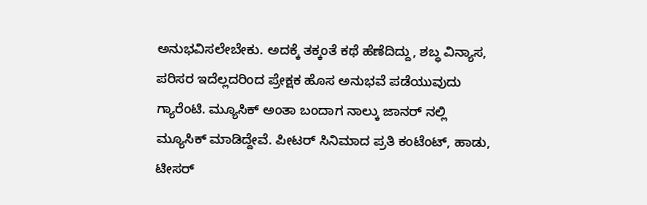ಅನುಭವಿಸಲೇಬೇಕು. ಅದಕ್ಕೆ ತಕ್ಕಂತೆ ಕಥೆ ಹೆಣೆದಿದ್ದು, ಶಬ್ಧ ವಿನ್ಯಾಸ, ಪರಿಸರ ಇದೆಲ್ಲದರಿಂದ ಪ್ರೇಕ್ಷಕ ಹೊಸ ಅನುಭವೆ ಪಡೆಯುವುದು ಗ್ಯಾರೆಂಟಿ. ಮ್ಯೂಸಿಕ್ ಅಂತಾ ಬಂದಾಗ ನಾಲ್ಕು ಜಾನರ್ ನಲ್ಲಿ ಮ್ಯೂಸಿಕ್ ಮಾಡಿದ್ದೇವೆ. ಪೀಟರ್ ಸಿನಿಮಾದ ಪ್ರತಿ ಕಂಟೆಂಟ್, ಹಾಡು, ಟೀಸರ್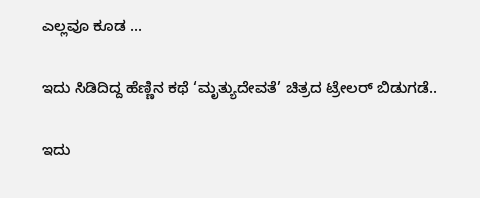ಎಲ್ಲವೂ ಕೂಡ ...

ಇದು ಸಿಡಿದಿದ್ದ ಹೆಣ್ಣಿನ ಕಥೆ ‘ಮೃತ್ಯುದೇವತೆ’ ಚಿತ್ರದ ಟ್ರೇಲರ್ ಬಿಡುಗಡೆ..

ಇದು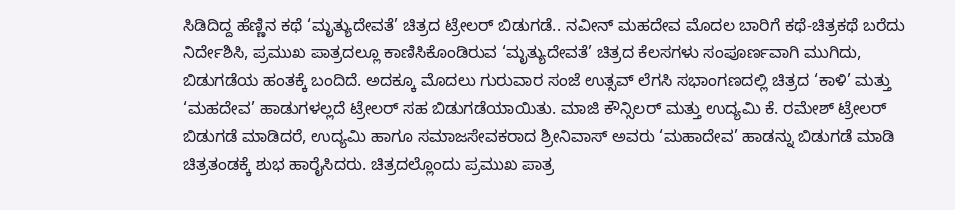ಸಿಡಿದಿದ್ದ ಹೆಣ್ಣಿನ ಕಥೆ ‘ಮೃತ್ಯುದೇವತೆ’ ಚಿತ್ರದ ಟ್ರೇಲರ್ ಬಿಡುಗಡೆ.. ನವೀನ್‍ ಮಹದೇವ ಮೊದಲ ಬಾರಿಗೆ ಕಥೆ-ಚಿತ್ರಕಥೆ ಬರೆದು ನಿರ್ದೇಶಿಸಿ, ಪ್ರಮುಖ ಪಾತ್ರದಲ್ಲೂ ಕಾಣಿಸಿಕೊಂಡಿರುವ ‘ಮೃತ್ಯುದೇವತೆ’ ಚಿತ್ರದ ಕೆಲಸಗಳು ಸಂಪೂರ್ಣವಾಗಿ ಮುಗಿದು, ಬಿಡುಗಡೆಯ ಹಂತಕ್ಕೆ ಬಂದಿದೆ. ಅದಕ್ಕೂ ಮೊದಲು ಗುರುವಾರ ಸಂಜೆ ಉತ್ಸವ್‍ ಲೆಗಸಿ ಸಭಾಂಗಣದಲ್ಲಿ ಚಿತ್ರದ ‘ಕಾಳಿ’ ಮತ್ತು ‘ಮಹದೇವ’ ಹಾಡುಗಳಲ್ಲದೆ ಟ್ರೇಲರ್ ಸಹ ಬಿಡುಗಡೆಯಾಯಿತು. ಮಾಜಿ ಕೌನ್ಸಿಲರ್ ಮತ್ತು ಉದ್ಯಮಿ ಕೆ. ರಮೇಶ್‍ ಟ್ರೇಲರ್ ಬಿಡುಗಡೆ ಮಾಡಿದರೆ, ಉದ್ಯಮಿ ಹಾಗೂ ಸಮಾಜಸೇವಕರಾದ ಶ್ರೀನಿವಾಸ್‍ ಅವರು ‘ಮಹಾದೇವ’ ಹಾಡನ್ನು ಬಿಡುಗಡೆ ಮಾಡಿ ಚಿತ್ರತಂಡಕ್ಕೆ ಶುಭ ಹಾರೈಸಿದರು. ಚಿತ್ರದಲ್ಲೊಂದು ಪ್ರಮುಖ ಪಾತ್ರ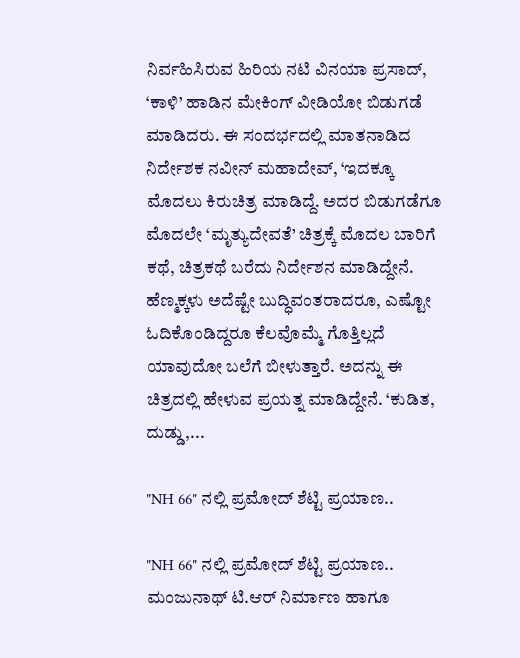ನಿರ್ವಹಿಸಿರುವ ಹಿರಿಯ ನಟಿ ವಿನಯಾ ಪ್ರಸಾದ್‍, ‘ಕಾಳಿ’ ಹಾಡಿನ ಮೇಕಿಂಗ್‍ ವೀಡಿಯೋ ಬಿಡುಗಡೆ ಮಾಡಿದರು. ಈ ಸಂದರ್ಭದಲ್ಲಿ ಮಾತನಾಡಿದ ನಿರ್ದೇಶಕ ನವೀನ್‍ ಮಹಾದೇವ್‍, ‘ಇದಕ್ಕೂ ಮೊದಲು ಕಿರುಚಿತ್ರ ಮಾಡಿದ್ದೆ. ಅದರ ಬಿಡುಗಡೆಗೂ ಮೊದಲೇ ‘ಮೃತ್ಯುದೇವತೆ’ ಚಿತ್ರಕ್ಕೆ ಮೊದಲ ಬಾರಿಗೆ ಕಥೆ, ಚಿತ್ರಕಥೆ ಬರೆದು ನಿರ್ದೇಶನ ಮಾಡಿದ್ದೇನೆ. ಹೆಣ್ಮಕ್ಕಳು ಅದೆಷ್ಟೇ ಬುದ್ಧಿವಂತರಾದರೂ, ಎಷ್ಟೋ ಓದಿಕೊಂಡಿದ್ದರೂ ಕೆಲವೊಮ್ಮೆ ಗೊತ್ತಿಲ್ಲದೆ ಯಾವುದೋ ಬಲೆಗೆ ಬೀಳುತ್ತಾರೆ. ಅದನ್ನು ಈ ಚಿತ್ರದಲ್ಲಿ ಹೇಳುವ ಪ್ರಯತ್ನ ಮಾಡಿದ್ದೇನೆ. ‘ಕುಡಿತ, ದುಡ್ಡು,...

"NH 66" ನಲ್ಲಿ ಪ್ರಮೋದ್ ಶೆಟ್ಟಿ ಪ್ರಯಾಣ‌..

"NH 66" ನಲ್ಲಿ ಪ್ರಮೋದ್ ಶೆಟ್ಟಿ ಪ್ರಯಾಣ‌..  ಮಂಜುನಾಥ್ ಟಿ.ಆರ್ ನಿರ್ಮಾಣ ಹಾಗೂ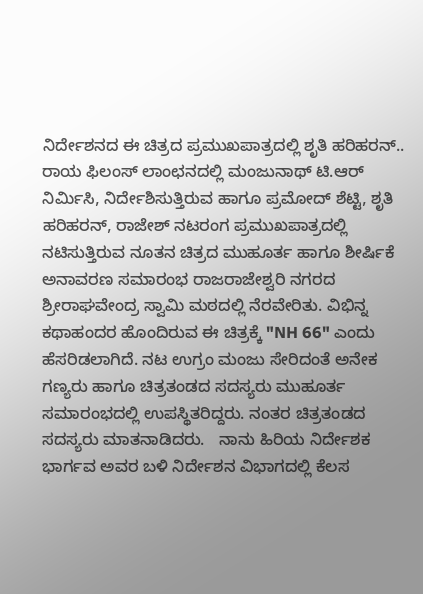ನಿರ್ದೇಶನದ ಈ ಚಿತ್ರದ ಪ್ರಮುಖಪಾತ್ರದಲ್ಲಿ ಶೃತಿ ಹರಿಹರನ್..  ರಾಯ ಫಿಲಂಸ್ ಲಾಂಛನದಲ್ಲಿ ಮಂಜುನಾಥ್ ಟಿ.ಆರ್ ನಿರ್ಮಿಸಿ, ನಿರ್ದೇಶಿಸುತ್ತಿರುವ ಹಾಗೂ ಪ್ರಮೋದ್ ಶೆಟ್ಟಿ, ಶೃತಿ ಹರಿಹರನ್, ರಾಜೇಶ್ ನಟರಂಗ ಪ್ರಮುಖಪಾತ್ರದಲ್ಲಿ ನಟಿಸುತ್ತಿರುವ ನೂತನ ಚಿತ್ರದ ಮುಹೂರ್ತ ಹಾಗೂ ಶೀರ್ಷಿಕೆ ಅನಾವರಣ ಸಮಾರಂಭ ರಾಜರಾಜೇಶ್ವರಿ ನಗರದ ಶ್ರೀರಾಘವೇಂದ್ರ ಸ್ವಾಮಿ ಮಠದಲ್ಲಿ ನೆರವೇರಿತು. ವಿಭಿನ್ನ ಕಥಾಹಂದರ ಹೊಂದಿರುವ ಈ ಚಿತ್ರಕ್ಕೆ "NH 66" ಎಂದು ಹೆಸರಿಡಲಾಗಿದೆ. ನಟ ಉಗ್ರಂ ಮಂಜು ಸೇರಿದಂತೆ ಅನೇಕ ಗಣ್ಯರು ಹಾಗೂ ಚಿತ್ರತಂಡದ ಸದಸ್ಯರು ಮುಹೂರ್ತ ಸಮಾರಂಭದಲ್ಲಿ ಉಪಸ್ಥಿತರಿದ್ದರು. ನಂತರ ಚಿತ್ರತಂಡದ ಸದಸ್ಯರು ಮಾತನಾಡಿದರು‌.   ನಾನು ಹಿರಿಯ ನಿರ್ದೇಶಕ ಭಾರ್ಗವ ಅವರ ಬಳಿ ನಿರ್ದೇಶನ ವಿಭಾಗದಲ್ಲಿ ಕೆಲಸ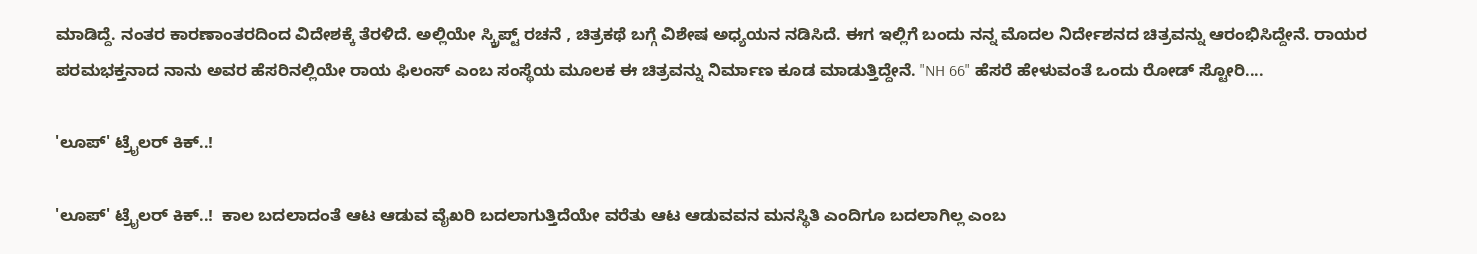ಮಾಡಿದ್ದೆ. ನಂತರ ಕಾರಣಾಂತರದಿಂದ ವಿದೇಶಕ್ಕೆ ತೆರಳಿದೆ. ಅಲ್ಲಿಯೇ ಸ್ಕ್ರಿಪ್ಟ್ ರಚನೆ , ಚಿತ್ರಕಥೆ ಬಗ್ಗೆ ವಿಶೇಷ ಅಧ್ಯಯನ ನಡಿಸಿದೆ. ಈಗ ಇಲ್ಲಿಗೆ ಬಂದು ನನ್ನ ಮೊದಲ ನಿರ್ದೇಶನದ ಚಿತ್ರವನ್ನು ಆರಂಭಿಸಿದ್ದೇನೆ. ರಾಯರ ಪರಮಭಕ್ತನಾದ ನಾನು ಅವರ ಹೆಸರಿನಲ್ಲಿಯೇ ರಾಯ ಫಿಲಂಸ್ ಎಂಬ ಸಂಸ್ಥೆಯ ಮೂಲಕ ಈ ಚಿತ್ರವನ್ನು ನಿರ್ಮಾಣ ಕೂಡ ಮಾಡುತ್ತಿದ್ದೇನೆ. "NH 66" ಹೆಸರೆ ಹೇಳುವಂತೆ ಒಂದು ರೋಡ್ ಸ್ಟೋರಿ....

'ಲೂಪ್' ಟ್ರೈಲರ್ ಕಿಕ್..!

'ಲೂಪ್' ಟ್ರೈಲರ್ ಕಿಕ್..!  ಕಾಲ ಬದಲಾದಂತೆ ಆಟ ಆಡುವ ವೈಖರಿ ಬದಲಾಗುತ್ತಿದೆಯೇ ವರೆತು ಆಟ ಆಡುವವನ ಮನಸ್ಥಿತಿ ಎಂದಿಗೂ ಬದಲಾಗಿಲ್ಲ ಎಂಬ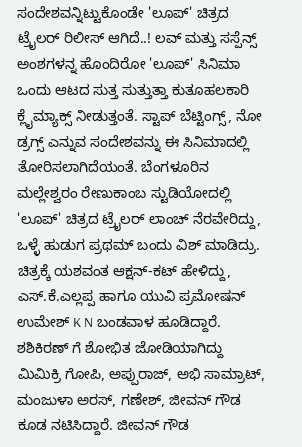ಸಂದೇಶವನ್ನಿಟ್ಟುಕೊಂಡೇ 'ಲೂಪ್' ಚಿತ್ರದ ಟ್ರೈಲರ್ ರಿಲೀಸ್ ಆಗಿದೆ..! ಲವ್ ಮತ್ತು ಸಸ್ಪೆನ್ಸ್ ಅಂಶಗಳನ್ನ ಹೊಂದಿರೋ 'ಲೂಪ್' ಸಿನಿಮಾ ಒಂದು ಆಟದ ಸುತ್ತ ಸುತ್ತುತ್ತಾ ಕುತೂಹಲಕಾರಿ ಕ್ಲೈಮ್ಯಾಕ್ಸ್ ನೀಡುತ್ತಂತೆ. ಸ್ಟಾಪ್ ಬೆಟ್ಟಿಂಗ್ಸ್, ನೋ ಡ್ರಗ್ಸ್ ಎನ್ನುವ ಸಂದೇಶವನ್ನು ಈ ಸಿನಿಮಾದಲ್ಲಿ ತೋರಿಸಲಾಗಿದೆಯಂತೆ. ಬೆಂಗಳೂರಿನ ಮಲ್ಲೇಶ್ವರಂ ರೇಣುಕಾಂಬ ಸ್ಟುಡಿಯೋದಲ್ಲಿ 'ಲೂಪ್' ಚಿತ್ರದ ಟ್ರೈಲರ್ ಲಾಂಚ್ ನೆರವೇರಿದ್ದು, ಒಳ್ಳೆ ಹುಡುಗ ಪ್ರಥಮ್ ಬಂದು ವಿಶ್ ಮಾಡಿದ್ರು. ಚಿತ್ರಕ್ಕೆ ಯಶವಂತ ಆಕ್ಷನ್-ಕಟ್ ಹೇಳಿದ್ದು, ಎಸ್.ಕೆ.ಎಲ್ಲಪ್ಪ ಹಾಗೂ ಯುವಿ ಪ್ರಮೋಷನ್ ಉಮೇಶ್ K N ಬಂಡವಾಳ ಹೂಡಿದ್ದಾರೆ. ಶಶಿಕಿರಣ್ ಗೆ ಶೋಭಿತ ಜೋಡಿಯಾಗಿದ್ದು ಮಿಮಿಕ್ರಿ ಗೋಪಿ, ಅಪ್ಪುರಾಜ್, ಅಭಿ ಸಾಮ್ರಾಟ್, ಮಂಜುಳಾ ಅರಸ್, ಗಣೇಶ್, ಜೀವನ್ ಗೌಡ ಕೂಡ ನಟಿಸಿದ್ದಾರೆ. ಜೀವನ್ ಗೌಡ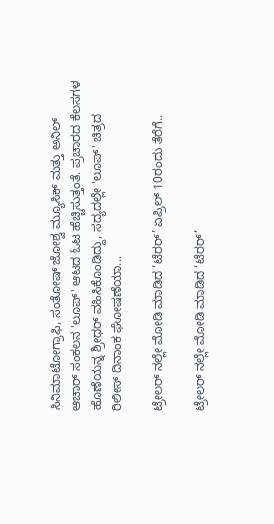ಸಿನಿಮಾಟೋಗ್ರಾಫಿ, ಸಂತೋಷ್ ಜೋಶ್ವ ಮ್ಯೂಸಿಕ್ ಮತ್ತು ಅನಿಲ್ ಆಚಾರ್ ಸಂಕಲನ 'ಲೂಪ್' ಆಟದ ಓಟ ಹೆಚ್ಚಿಸುತ್ತಂತೆ. ಪ್ರಚಾರದ ಕೆಲಸಗಳ ಹೊಣೆಯನ್ನ ಶ್ರೀಧರ್ ವಹಿಸಿಕೊಂಡಿದ್ದು, ಸದ್ಯದಲ್ಲೇ 'ಲೂಪ್' ಚಿತ್ರದ ರಿಲೀಸ್ ದಿನಾಂಕ ಘೋಷಣೆಯಾ...

ಟ್ರೇಲರ್ ನಲ್ಲೇ ಮೋಡಿ ಮಾಡಿದ ‘ಟೆರರ್’ ಏಪ್ರಿಲ್ 10ರಂದು ತೆರೆಗೆ..

ಟ್ರೇಲರ್ ನಲ್ಲೇ ಮೋಡಿ ಮಾಡಿದ ‘ಟೆರರ್’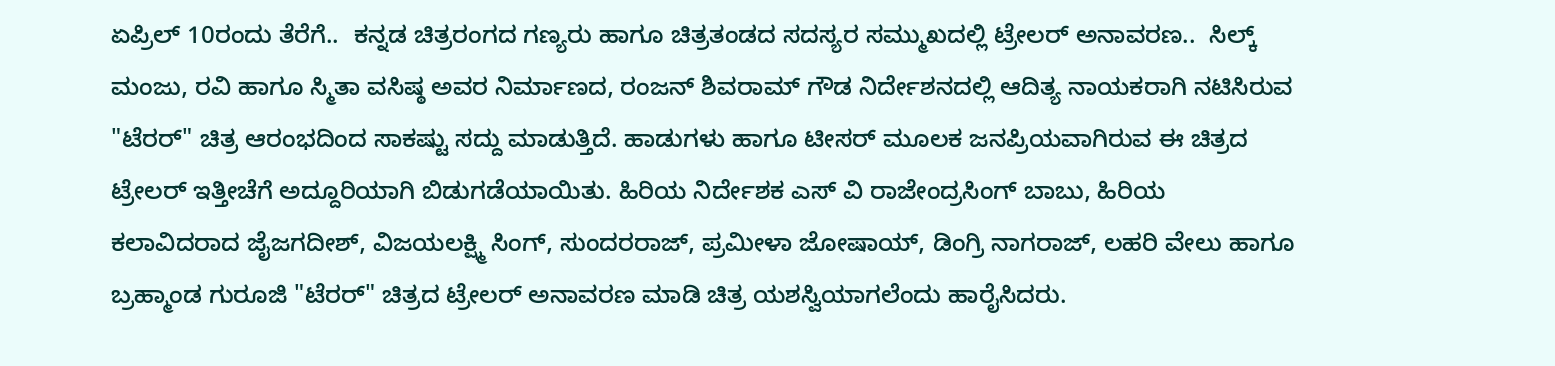ಏಪ್ರಿಲ್ 10ರಂದು ತೆರೆಗೆ..  ಕನ್ನಡ ಚಿತ್ರರಂಗದ ಗಣ್ಯರು ಹಾಗೂ ಚಿತ್ರತಂಡದ ಸದಸ್ಯರ ಸಮ್ಮುಖದಲ್ಲಿ ಟ್ರೇಲರ್ ಅನಾವರಣ..  ಸಿಲ್ಕ್ ಮಂಜು, ರವಿ ಹಾಗೂ ಸ್ಮಿತಾ ವಸಿಷ್ಠ ಅವರ ನಿರ್ಮಾಣದ, ರಂಜನ್ ಶಿವರಾಮ್ ಗೌಡ ನಿರ್ದೇಶನದಲ್ಲಿ ಆದಿತ್ಯ ನಾಯಕರಾಗಿ ನಟಿಸಿರುವ "ಟೆರರ್" ಚಿತ್ರ ಆರಂಭದಿಂದ ಸಾಕಷ್ಟು ಸದ್ದು ಮಾಡುತ್ತಿದೆ. ಹಾಡುಗಳು ಹಾಗೂ ಟೀಸರ್ ಮೂಲಕ ಜನಪ್ರಿಯವಾಗಿರುವ ಈ ಚಿತ್ರದ ಟ್ರೇಲರ್ ಇತ್ತೀಚೆಗೆ ಅದ್ದೂರಿಯಾಗಿ ಬಿಡುಗಡೆಯಾಯಿತು. ಹಿರಿಯ ನಿರ್ದೇಶಕ ಎಸ್ ವಿ ರಾಜೇಂದ್ರಸಿಂಗ್ ಬಾಬು, ಹಿರಿಯ ಕಲಾವಿದರಾದ ಜೈಜಗದೀಶ್, ವಿಜಯಲಕ್ಷ್ಮಿ ಸಿಂಗ್, ಸುಂದರರಾಜ್, ಪ್ರಮೀಳಾ ಜೋಷಾಯ್, ಡಿಂಗ್ರಿ ನಾಗರಾಜ್, ಲಹರಿ ವೇಲು ಹಾಗೂ ಬ್ರಹ್ಮಾಂಡ ಗುರೂಜಿ "ಟೆರರ್" ಚಿತ್ರದ ಟ್ರೇಲರ್ ಅನಾವರಣ ಮಾಡಿ ಚಿತ್ರ ಯಶಸ್ವಿಯಾಗಲೆಂದು ಹಾರೈಸಿದರು.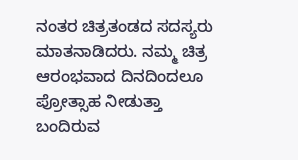ನಂತರ ಚಿತ್ರತಂಡದ ಸದಸ್ಯರು ಮಾತನಾಡಿದರು. ನಮ್ಮ ಚಿತ್ರ ಆರಂಭವಾದ ದಿನದಿಂದಲೂ ಪ್ರೋತ್ಸಾಹ ನೀಡುತ್ತಾ ಬಂದಿರುವ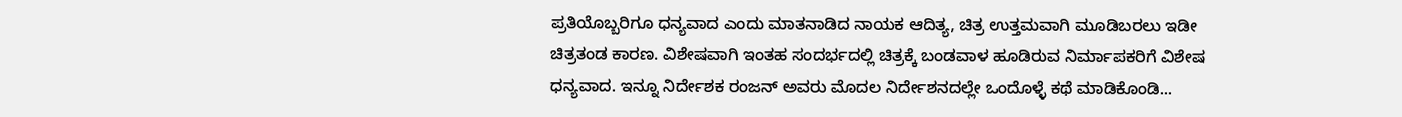ಪ್ರತಿಯೊಬ್ಬರಿಗೂ ಧನ್ಯವಾದ ಎಂದು ಮಾತನಾಡಿದ ನಾಯಕ ಆದಿತ್ಯ, ಚಿತ್ರ ಉತ್ತಮವಾಗಿ ಮೂಡಿಬರಲು ಇಡೀ ಚಿತ್ರತಂಡ ಕಾರಣ. ವಿಶೇಷವಾಗಿ ಇಂತಹ ಸಂದರ್ಭದಲ್ಲಿ ಚಿತ್ರಕ್ಕೆ ಬಂಡವಾಳ ಹೂಡಿರುವ ನಿರ್ಮಾಪಕರಿಗೆ ವಿಶೇಷ ಧನ್ಯವಾದ. ಇನ್ನೂ ನಿರ್ದೇಶಕ ರಂಜನ್ ಅವರು ಮೊದಲ ನಿರ್ದೇಶನದಲ್ಲೇ ಒಂದೊಳ್ಳೆ ಕಥೆ ಮಾಡಿಕೊಂಡಿ...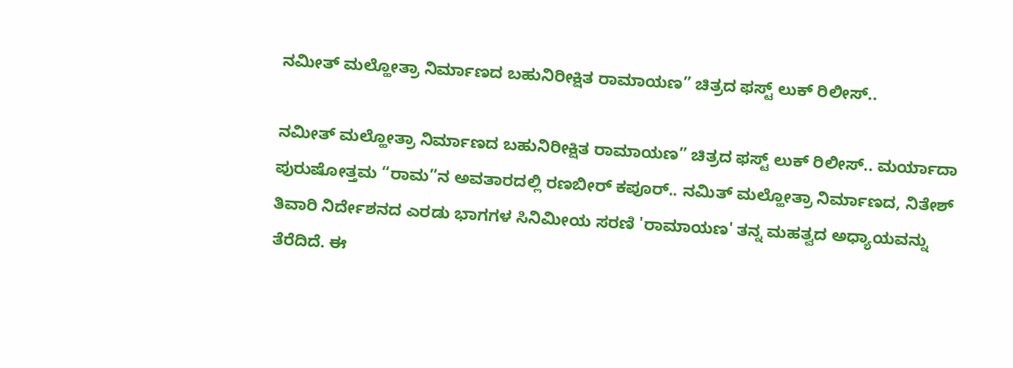ನಮೀತ್‌ ಮಲ್ಹೋತ್ರಾ ನಿರ್ಮಾಣದ ಬಹುನಿರೀಕ್ಷಿತ ರಾಮಾಯಣ” ಚಿತ್ರದ ಫಸ್ಟ್‌ ಲುಕ್‌ ರಿಲೀಸ್‌..

ನಮೀತ್‌ ಮಲ್ಹೋತ್ರಾ ನಿರ್ಮಾಣದ ಬಹುನಿರೀಕ್ಷಿತ ರಾಮಾಯಣ” ಚಿತ್ರದ ಫಸ್ಟ್‌ ಲುಕ್‌ ರಿಲೀಸ್‌.. ಮರ್ಯಾದಾ ಪುರುಷೋತ್ತಮ “ರಾಮ”ನ ಅವತಾರದಲ್ಲಿ ರಣಬೀರ್‌ ಕಪೂರ್.. ನಮಿತ್ ಮಲ್ಹೋತ್ರಾ ನಿರ್ಮಾಣದ, ನಿತೇಶ್ ತಿವಾರಿ ನಿರ್ದೇಶನದ ಎರಡು ಭಾಗಗಳ ಸಿನಿಮೀಯ ಸರಣಿ 'ರಾಮಾಯಣ' ತನ್ನ ಮಹತ್ವದ ಅಧ್ಯಾಯವನ್ನು ತೆರೆದಿದೆ. ಈ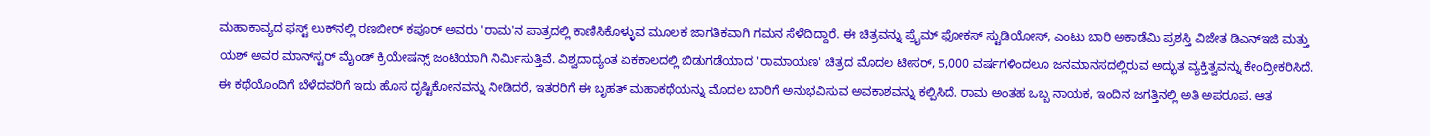ಮಹಾಕಾವ್ಯದ ಫಸ್ಟ್‌ ಲುಕ್‌ನಲ್ಲಿ ರಣಬೀರ್ ಕಪೂರ್ ಅವರು 'ರಾಮ'ನ ಪಾತ್ರದಲ್ಲಿ ಕಾಣಿಸಿಕೊಳ್ಳುವ ಮೂಲಕ ಜಾಗತಿಕವಾಗಿ ಗಮನ ಸೆಳೆದಿದ್ದಾರೆ. ಈ ಚಿತ್ರವನ್ನು ಪ್ರೈಮ್ ಫೋಕಸ್ ಸ್ಟುಡಿಯೋಸ್, ಎಂಟು ಬಾರಿ ಅಕಾಡೆಮಿ ಪ್ರಶಸ್ತಿ ವಿಜೇತ ಡಿಎನ್‌ಇಜಿ ಮತ್ತು ಯಶ್ ಅವರ ಮಾನ್‌ಸ್ಟರ್ ಮೈಂಡ್ ಕ್ರಿಯೇಷನ್ಸ್ ಜಂಟಿಯಾಗಿ ನಿರ್ಮಿಸುತ್ತಿವೆ. ವಿಶ್ವದಾದ್ಯಂತ ಏಕಕಾಲದಲ್ಲಿ ಬಿಡುಗಡೆಯಾದ 'ರಾಮಾಯಣ' ಚಿತ್ರದ ಮೊದಲ ಟೀಸರ್, 5,000 ವರ್ಷಗಳಿಂದಲೂ ಜನಮಾನಸದಲ್ಲಿರುವ ಅದ್ಭುತ ವ್ಯಕ್ತಿತ್ವವನ್ನು ಕೇಂದ್ರೀಕರಿಸಿದೆ. ಈ ಕಥೆಯೊಂದಿಗೆ ಬೆಳೆದವರಿಗೆ ಇದು ಹೊಸ ದೃಷ್ಟಿಕೋನವನ್ನು ನೀಡಿದರೆ, ಇತರರಿಗೆ ಈ ಬೃಹತ್ ಮಹಾಕಥೆಯನ್ನು ಮೊದಲ ಬಾರಿಗೆ ಅನುಭವಿಸುವ ಅವಕಾಶವನ್ನು ಕಲ್ಪಿಸಿದೆ. ರಾಮ ಅಂತಹ ಒಬ್ಬ ನಾಯಕ, ಇಂದಿನ ಜಗತ್ತಿನಲ್ಲಿ ಅತಿ ಅಪರೂಪ. ಆತ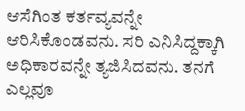ಆಸೆಗಿಂತ ಕರ್ತವ್ಯವನ್ನೇ ಆರಿಸಿಕೊಂಡವನು. ಸರಿ ಎನಿಸಿದ್ದಕ್ಕಾಗಿ ಅಧಿಕಾರವನ್ನೇ ತ್ಯಜಿಸಿದವನು. ತನಗೆ ಎಲ್ಲವೂ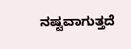ನಷ್ಟವಾಗುತ್ತದೆ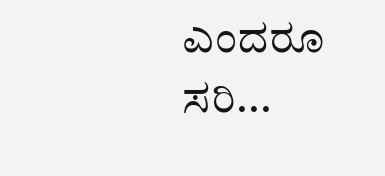ಎಂದರೂ ಸರಿ...